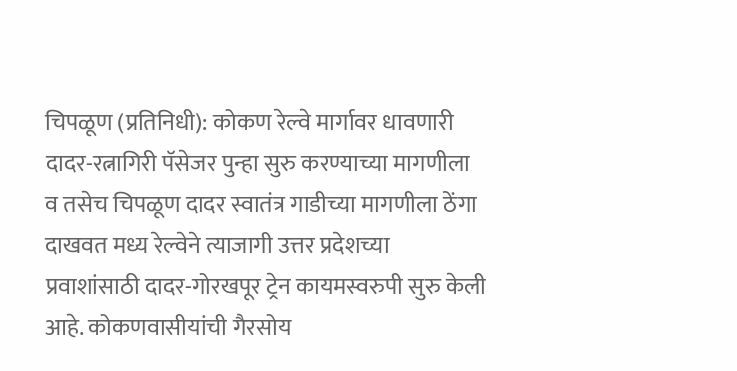चिपळूण (प्रतिनिधी): कोकण रेल्वे मार्गावर धावणारी दादर-रत्नागिरी पॅसेजर पुन्हा सुरु करण्याच्या मागणीला व तसेच चिपळूण दादर स्वातंत्र गाडीच्या मागणीला ठेंगा दाखवत मध्य रेल्वेने त्याजागी उत्तर प्रदेशच्या प्रवाशांसाठी दादर-गोरखपूर ट्रेन कायमस्वरुपी सुरु केली आहे. कोकणवासीयांची गैरसोय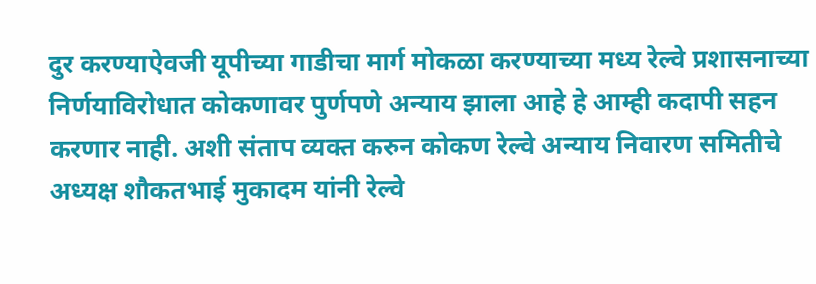दुर करण्याऐवजी यूपीच्या गाडीचा मार्ग मोकळा करण्याच्या मध्य रेल्वे प्रशासनाच्या निर्णयाविरोधात कोकणावर पुर्णपणे अन्याय झाला आहे हे आम्ही कदापी सहन करणार नाही. अशी संताप व्यक्त करुन कोकण रेल्वे अन्याय निवारण समितीचे अध्यक्ष शौकतभाई मुकादम यांनी रेल्वे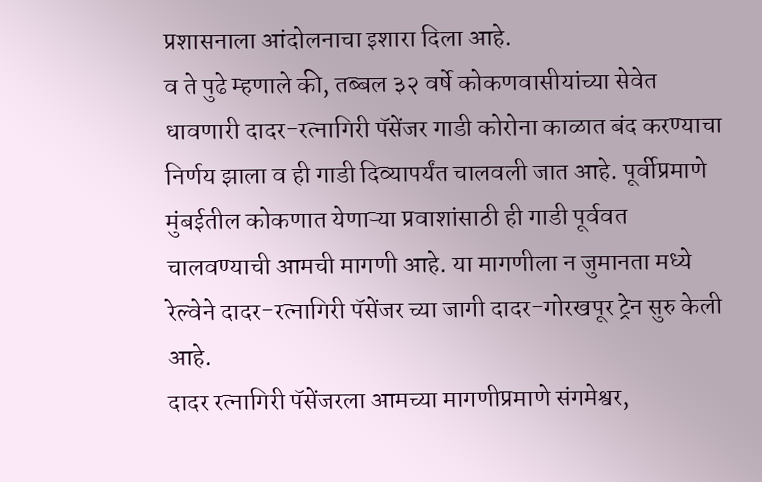प्रशासनाला आंदोलनाचा इशारा दिला आहे.
व ते पुढे म्हणाले की, तब्बल ३२ वर्षे कोकणवासीयांच्या सेवेत धावणारी दादर-रत्नागिरी पॅसेंजर गाडी कोरोना काळात बंद करण्याचा निर्णय झाला व ही गाडी दिव्यापर्यंत चालवली जात आहे. पूर्वीप्रमाणे मुंबईतील कोकणात येणाऱ्या प्रवाशांसाठी ही गाडी पूर्ववत चालवण्याची आमची मागणी आहे. या मागणीला न जुमानता मध्ये रेल्वेने दादर-रत्नागिरी पॅसेंजर च्या जागी दादर-गोरखपूर ट्रेन सुरु केली आहे.
दादर रत्नागिरी पॅसेंजरला आमच्या मागणीप्रमाणे संगमेश्वर,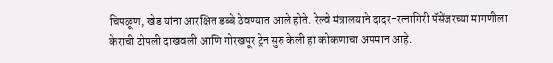चिपळूण, खेड यांना आरक्षित डब्बे ठेवण्यात आले होते. रेल्वे मंत्रालयाने दादर-रत्नागिरी पॅसेंजरच्या मागणीला केराची टोपली दाखवली आणि गोरखपूर ट्रेन सुरु केली हा कोकणाचा अपमान आहे.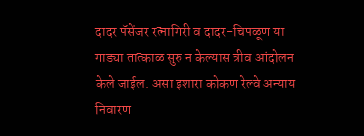दादर पॅसेंजर रत्नागिरी व दादर-चिपळूण या गाड्या तात्काळ सुरु न केल्यास त्रीव आंदोलन केले जाईल. असा इशारा कोकण रेल्वे अन्याय निवारण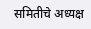समितीचे अध्यक्ष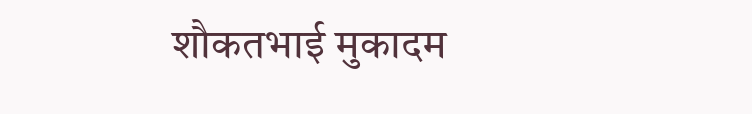शौकतभाई मुकादम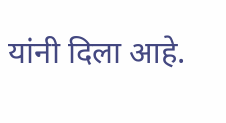यांनी दिला आहे.